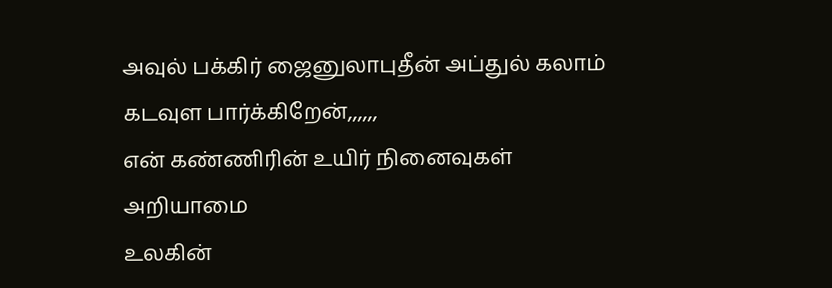அவுல் பக்கிர் ஜைனுலாபுதீன் அப்துல் கலாம்
கடவுள பார்க்கிறேன்,,,,,,
என் கண்ணிரின் உயிர் நினைவுகள்
அறியாமை
உலகின்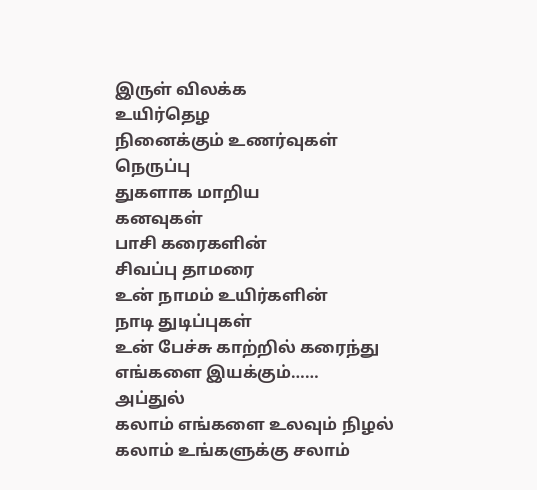இருள் விலக்க
உயிர்தெழ
நினைக்கும் உணர்வுகள்
நெருப்பு
துகளாக மாறிய
கனவுகள்
பாசி கரைகளின்
சிவப்பு தாமரை
உன் நாமம் உயிர்களின்
நாடி துடிப்புகள்
உன் பேச்சு காற்றில் கரைந்து
எங்களை இயக்கும்……
அப்துல்
கலாம் எங்களை உலவும் நிழல்
கலாம் உங்களுக்கு சலாம்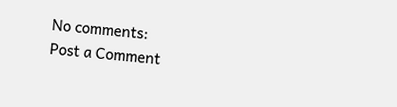No comments:
Post a Comment